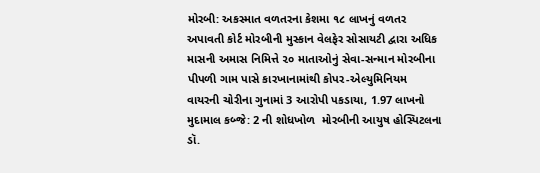મોરબી: અકસ્માત વળતરના કેશમા ૧૮ લાખનું વળતર અપાવતી કોર્ટ મોરબીની મુસ્કાન વેલફેર સોસાયટી દ્વારા અધિક માસની અમાસ નિમિત્તે ૨૦ માતાઓનું સેવા-સન્માન મોરબીના પીપળી ગામ પાસે કારખાનામાંથી કોપર-એલ્યુમિનિયમ વાયરની ચોરીના ગુનામાં 3 આરોપી પકડાયા, 1.97 લાખનો મુદામાલ કબ્જે: 2 ની શોધખોળ  મોરબીની આયુષ હોસ્પિટલના ડૉ.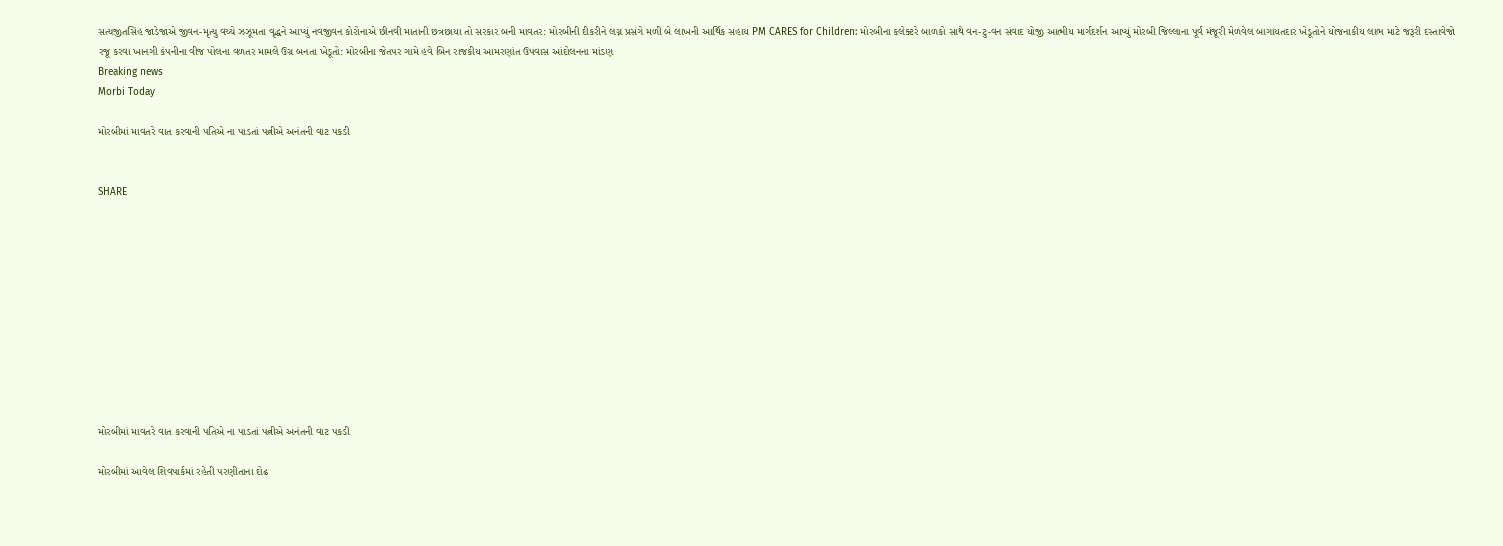સત્યજીતસિંહ જાડેજાએ જીવન-મૃત્યુ વચ્ચે ઝઝૂમતા વૃદ્ધને આપ્યું નવજીવન કોરોનાએ છીનવી માતાની છત્રછાયા તો સરકાર બની માવતર: મોરબીની દીકરીને લગ્ન પ્રસંગે મળી બે લાખની આર્થિક સહાય PM CARES for Children: મોરબીના કલેક્ટરે બાળકો સાથે વન-ટુ-વન સંવાદ યોજી આત્મીય માર્ગદર્શન આપ્યું મોરબી જિલ્લાના પૂર્વ મંજૂરી મેળવેલ બાગાયતદાર ખેડૂતોને યોજનાકીય લાભ માટે જરૂરી દસ્તાવેજો રજૂ કરવા ખાનગી કંપનીના વીજ પોલના વળતર મામલે ઉગ્ર બનતા ખેડૂતો: મોરબીના જેતપર ગામે હવે બિન રાજકીય આમરણાંત ઉપવાસ આંદોલનના માંડણ
Breaking news
Morbi Today

મોરબીમાં માવતરે વાત કરવાની પતિએ ના પાડતાં પત્નીએ અનંતની વાટ પકડી


SHARE











મોરબીમાં માવતરે વાત કરવાની પતિએ ના પાડતાં પત્નીએ અનંતની વાટ પકડી

મોરબીમાં આવેલ શિવપાર્કમાં રહેતી પરણીતાના દોઢ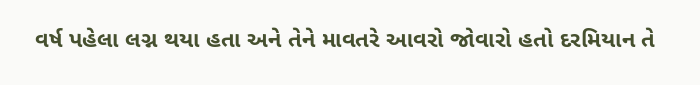વર્ષ પહેલા લગ્ન થયા હતા અને તેને માવતરે આવરો જોવારો હતો દરમિયાન તે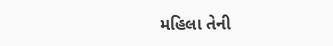મહિલા તેની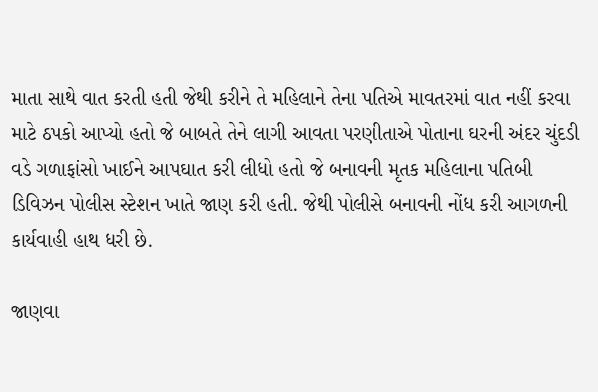માતા સાથે વાત કરતી હતી જેથી કરીને તે મહિલાને તેના પતિએ માવતરમાં વાત નહીં કરવા માટે ઠપકો આપ્યો હતો જે બાબતે તેને લાગી આવતા પરણીતાએ પોતાના ઘરની અંદર ચુંદડી વડે ગળાફાંસો ખાઈને આપઘાત કરી લીધો હતો જે બનાવની મૃતક મહિલાના પતિબી ડિવિઝન પોલીસ સ્ટેશન ખાતે જાણ કરી હતી. જેથી પોલીસે બનાવની નોંધ કરી આગળની કાર્યવાહી હાથ ધરી છે.

જાણવા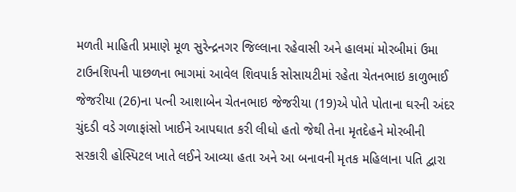મળતી માહિતી પ્રમાણે મૂળ સુરેન્દ્રનગર જિલ્લાના રહેવાસી અને હાલમાં મોરબીમાં ઉમા ટાઉનશિપની પાછળના ભાગમાં આવેલ શિવપાર્ક સોસાયટીમાં રહેતા ચેતનભાઇ કાળુભાઈ જેજરીયા (26)ના પત્ની આશાબેન ચેતનભાઇ જેજરીયા (19)એ પોતે પોતાના ઘરની અંદર ચુંદડી વડે ગળાફાંસો ખાઈને આપઘાત કરી લીધો હતો જેથી તેના મૃતદેહને મોરબીની સરકારી હોસ્પિટલ ખાતે લઈને આવ્યા હતા અને આ બનાવની મૃતક મહિલાના પતિ દ્વારા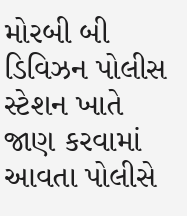મોરબી બી ડિવિઝન પોલીસ સ્ટેશન ખાતે જાણ કરવામાં આવતા પોલીસે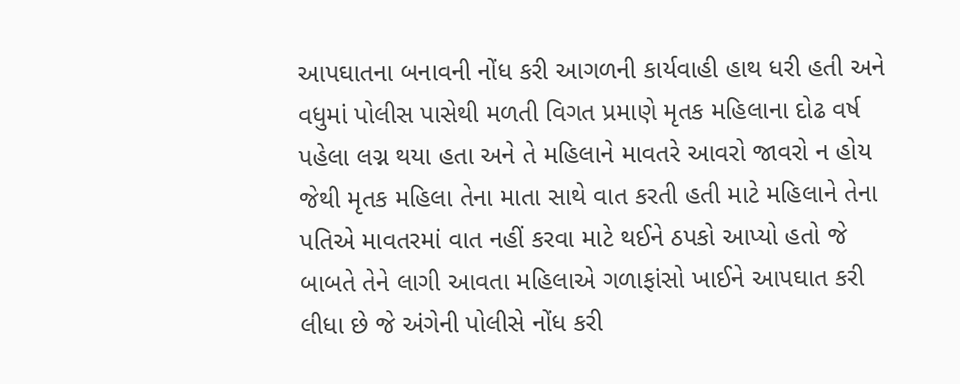આપઘાતના બનાવની નોંધ કરી આગળની કાર્યવાહી હાથ ધરી હતી અને વધુમાં પોલીસ પાસેથી મળતી વિગત પ્રમાણે મૃતક મહિલાના દોઢ વર્ષ પહેલા લગ્ન થયા હતા અને તે મહિલાને માવતરે આવરો જાવરો ન હોય જેથી મૃતક મહિલા તેના માતા સાથે વાત કરતી હતી માટે મહિલાને તેના પતિએ માવતરમાં વાત નહીં કરવા માટે થઈને ઠપકો આપ્યો હતો જે બાબતે તેને લાગી આવતા મહિલાએ ગળાફાંસો ખાઈને આપઘાત કરી લીધા છે જે અંગેની પોલીસે નોંધ કરી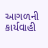આગળની કાર્યવાહી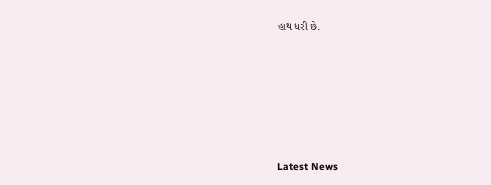હાથ ધરી છે.






Latest News